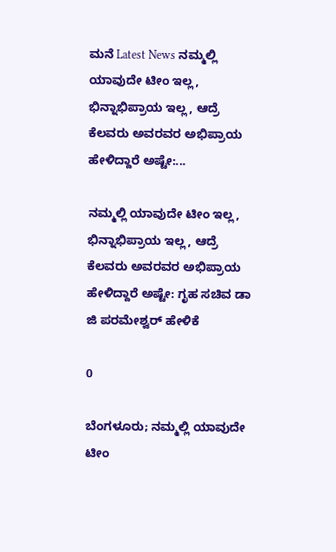ಮನೆ Latest News ನಮ್ಮಲ್ಲಿ ಯಾವುದೇ ಟೀಂ ಇಲ್ಲ, ಭಿನ್ನಾಭಿಪ್ರಾಯ ಇಲ್ಲ, ಆದ್ರೆ ಕೆಲವರು ಅವರವರ ಅಭಿಪ್ರಾಯ ಹೇಳಿದ್ದಾರೆ ಅಷ್ಟೇ:...

ನಮ್ಮಲ್ಲಿ ಯಾವುದೇ ಟೀಂ ಇಲ್ಲ, ಭಿನ್ನಾಭಿಪ್ರಾಯ ಇಲ್ಲ, ಆದ್ರೆ ಕೆಲವರು ಅವರವರ ಅಭಿಪ್ರಾಯ ಹೇಳಿದ್ದಾರೆ ಅಷ್ಟೇ: ಗೃಹ ಸಚಿವ ಡಾ ಜಿ ಪರಮೇಶ್ವರ್ ಹೇಳಿಕೆ

0

ಬೆಂಗಳೂರು; ನಮ್ಮಲ್ಲಿ ಯಾವುದೇ ಟೀಂ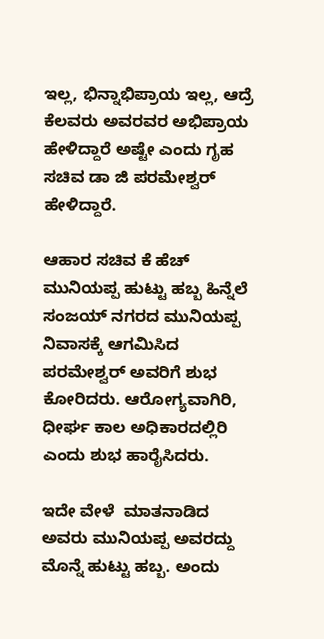ಇಲ್ಲ, ಭಿನ್ನಾಭಿಪ್ರಾಯ ಇಲ್ಲ, ಆದ್ರೆ ಕೆಲವರು ಅವರವರ ಅಭಿಪ್ರಾಯ ಹೇಳಿದ್ದಾರೆ ಅಷ್ಟೇ ಎಂದು ಗೃಹ ಸಚಿವ ಡಾ ಜಿ ಪರಮೇಶ್ವರ್ ಹೇಳಿದ್ದಾರೆ.

ಆಹಾರ ಸಚಿವ ಕೆ ಹೆಚ್ ಮುನಿಯಪ್ಪ ಹುಟ್ಟು ಹಬ್ಬ ಹಿನ್ನೆಲೆ ಸಂಜಯ್ ನಗರದ ಮುನಿಯಪ್ಪ ನಿವಾಸಕ್ಕೆ ಆಗಮಿಸಿದ ಪರಮೇಶ್ವರ್ ಅವರಿಗೆ ಶುಭ ಕೋರಿದರು. ಆರೋಗ್ಯವಾಗಿರಿ, ಧೀರ್ಘ ಕಾಲ ಅಧಿಕಾರದಲ್ಲಿರಿ ಎಂದು ಶುಭ ಹಾರೈಸಿದರು.

ಇದೇ ವೇಳೆ  ಮಾತನಾಡಿದ ಅವರು ಮುನಿಯಪ್ಪ ಅವರದ್ದು ಮೊನ್ನೆ ಹುಟ್ಟು ಹಬ್ಬ. ಅಂದು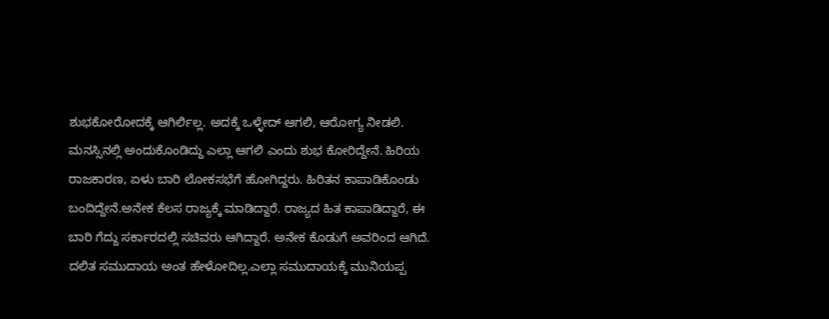ಶುಭಕೋರೋದಕ್ಕೆ ಆಗಿರ್ಲಿಲ್ಲ. ಅದಕ್ಕೆ ಒಳ್ಳೇದ್ ಆಗಲಿ, ಆರೋಗ್ಯ ನೀಡಲಿ. ಮನಸ್ಸಿನಲ್ಲಿ ಅಂದುಕೊಂಡಿದ್ದು ಎಲ್ಲಾ ಆಗಲಿ ಎಂದು ಶುಭ ಕೋರಿದ್ದೇನೆ. ಹಿರಿಯ ರಾಜಕಾರಣ, ಏಳು ಬಾರಿ ಲೋಕಸಭೆಗೆ ಹೋಗಿದ್ದರು. ಹಿರಿತನ ಕಾಪಾಡಿಕೊಂಡು ಬಂದಿದ್ದೇನೆ.ಅನೇಕ ಕೆಲಸ ರಾಜ್ಯಕ್ಕೆ ಮಾಡಿದ್ದಾರೆ. ರಾಜ್ಯದ ಹಿತ ಕಾಪಾಡಿದ್ದಾರೆ, ಈ ಬಾರಿ ಗೆದ್ದು ಸರ್ಕಾರದಲ್ಲಿ ಸಚಿವರು ಆಗಿದ್ದಾರೆ. ಅನೇಕ ಕೊಡುಗೆ ಅವರಿಂದ ಆಗಿದೆ. ದಲಿತ ಸಮುದಾಯ ಅಂತ ಹೇಳೋದಿಲ್ಲ.ಎಲ್ಲಾ ಸಮುದಾಯಕ್ಕೆ ಮುನಿಯಪ್ಪ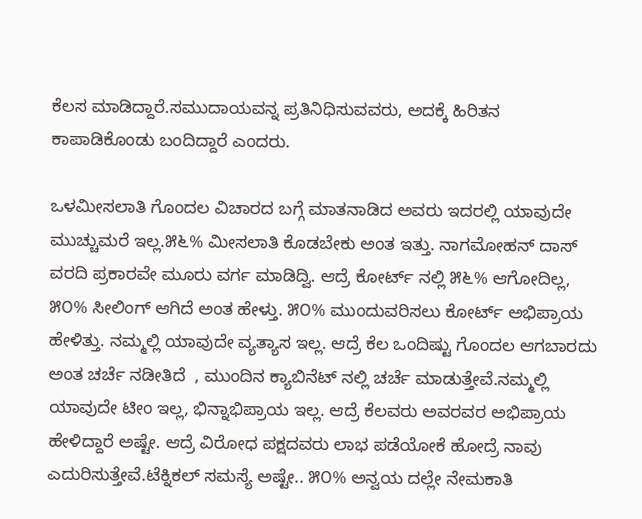ಕೆಲಸ ಮಾಡಿದ್ದಾರೆ.ಸಮುದಾಯವನ್ನ ಪ್ರತಿ‌ನಿಧಿಸುವವರು, ಅದಕ್ಕೆ ಹಿರಿತನ ಕಾಪಾಡಿಕೊಂಡು ಬಂದಿದ್ದಾರೆ ಎಂದರು.

ಒಳಮೀಸಲಾತಿ ಗೊಂದಲ ವಿಚಾರದ ಬಗ್ಗೆ ಮಾತನಾಡಿದ ಅವರು ಇದರಲ್ಲಿ ಯಾವುದೇ ಮುಚ್ಚುಮರೆ ಇಲ್ಲ.೫೬% ಮೀಸಲಾತಿ ಕೊಡಬೇಕು ಅಂತ ಇತ್ತು. ನಾಗಮೋಹನ್ ದಾಸ್ ವರದಿ ಪ್ರಕಾರವೇ ಮೂರು ವರ್ಗ ಮಾಡಿದ್ವಿ. ಆದ್ರೆ ಕೋರ್ಟ್ ನಲ್ಲಿ ೫೬% ಆಗೋದಿಲ್ಲ, ೫೦% ಸೀಲಿಂಗ್ ಆಗಿದೆ ಅಂತ ಹೇಳ್ತು. ೫೦% ಮುಂದುವರಿಸಲು ಕೋರ್ಟ್ ಅಭಿಪ್ರಾಯ ಹೇಳಿತ್ತು. ನಮ್ಮಲ್ಲಿ ಯಾವುದೇ ವ್ಯತ್ಯಾಸ ಇಲ್ಲ. ಆದ್ರೆ ಕೆಲ ಒಂದಿಷ್ಟು ಗೊಂದಲ ಆಗಬಾರದು ಅಂತ ಚರ್ಚೆ ನಡೀತಿದೆ  , ಮುಂದಿನ ಕ್ಯಾಬಿನೆಟ್ ನಲ್ಲಿ ಚರ್ಚೆ ಮಾಡುತ್ತೇವೆ.ನಮ್ಮಲ್ಲಿ ಯಾವುದೇ ಟೀಂ ಇಲ್ಲ, ಭಿನ್ನಾಭಿಪ್ರಾಯ ಇಲ್ಲ. ಆದ್ರೆ ಕೆಲವರು ಅವರವರ ಅಭಿಪ್ರಾಯ ಹೇಳಿದ್ದಾರೆ ಅಷ್ಟೇ. ಆದ್ರೆ ವಿರೋಧ ಪಕ್ಷದವರು ಲಾಭ ಪಡೆಯೋಕೆ ಹೋದ್ರೆ ನಾವು ಎದುರಿಸುತ್ತೇವೆ.ಟೆಕ್ನಿಕಲ್ ಸಮಸ್ಯೆ ಅಷ್ಟೇ.. ೫೦% ಅನ್ವಯ ದಲ್ಲೇ ನೇಮಕಾತಿ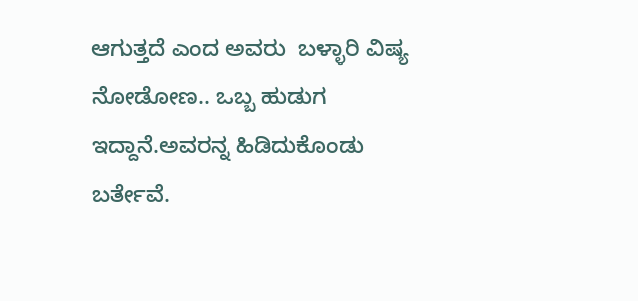ಆಗುತ್ತದೆ ಎಂದ ಅವರು  ಬಳ್ಳಾರಿ ವಿಷ್ಯ ನೋಡೋಣ.. ಒಬ್ಬ ಹುಡುಗ ಇದ್ದಾನೆ.ಅವರನ್ನ ಹಿಡಿದುಕೊಂಡು ಬರ್ತೇವೆ.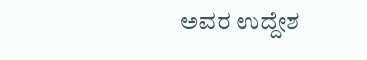ಅವರ ಉದ್ದೇಶ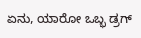ಏನು, ಯಾರೋ‌ ಒಬ್ಭ ಡ್ರಗ್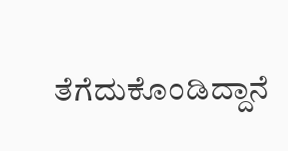ತೆಗೆದುಕೊಂಡಿದ್ದಾನೆ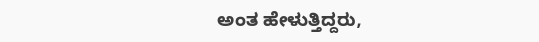ಅಂತ ಹೇಳುತ್ತಿದ್ದರು,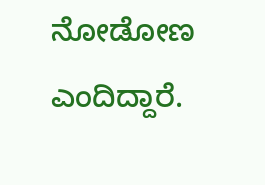ನೋಡೋಣ ಎಂದಿದ್ದಾರೆ.